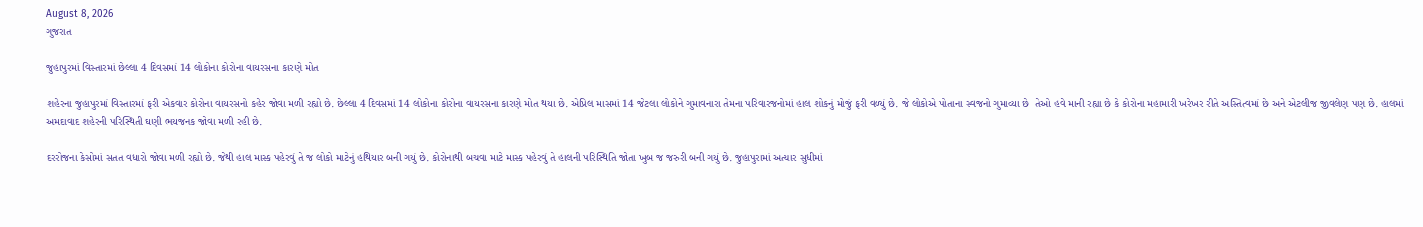August 8, 2026
ગુજરાત

જુહાપુરમાં વિસ્તારમાં છેલ્લા 4 દિવસમાં 14 લોકોના કોરોના વાયરસના કારણે મોત

શહેરના જુહાપુરમાં વિસ્તારમાં ફરી એકવાર કોરોના વાયરસનો કહેર જોવા મળી રહ્યો છે. છેલ્લા 4 દિવસમાં 14 લોકોના કોરોના વાયરસના કારણે મોત થયા છે. એપ્રિલ માસમાં 14 જેટલા લોકોને ગુમાવનારા તેમના પરિવારજનોમાં હાલ શોકનું મોજું ફરી વળ્યું છે. જે લોકોએ પોતાના સ્વજનો ગુમાવ્યા છે  તેઓ હવે માની રહ્યા છે કે કોરોના મહામારી ખરેખર રીતે અસ્તિત્વમાં છે અને એટલીજ જીવલેણ પણ છે. હાલમાં અમદાવાદ શહેરની પરિસ્થિતી ઘણી ભયજનક જોવા મળી રહી છે.

દરરોજના કેસોમાં સતત વધારો જોવા મળી રહ્યો છે. જેથી હાલ માસ્ક પહેરવું તે જ લોકો માટેનું હથિયાર બની ગયું છે. કોરોનાથી બચવા માટે માસ્ક પહેરવું તે હાલની પરિસ્થિતિ જોતા ખુબ જ જરુરી બની ગયું છે. જુહાપુરામાં અત્યાર સુધીમાં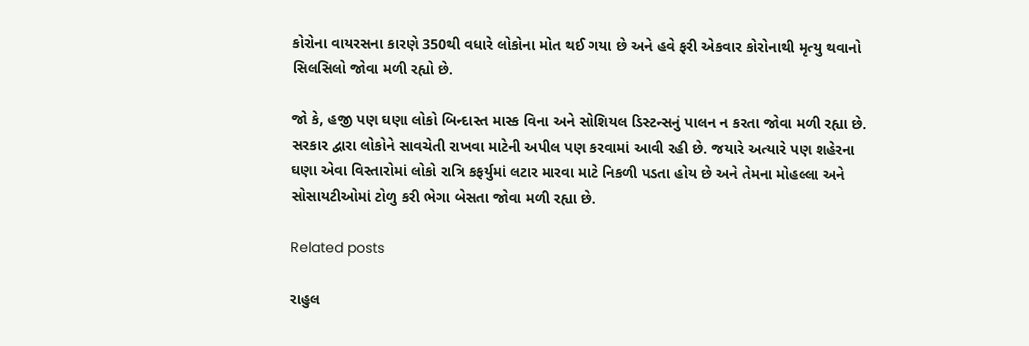કોરોના વાયરસના કારણે 350થી વધારે લોકોના મોત થઈ ગયા છે અને હવે ફરી એકવાર કોરોનાથી મૃત્યુ થવાનો સિલસિલો જોવા મળી રહ્યો છે.

જો કે, હજી પણ ઘણા લોકો બિન્દાસ્ત માસ્ક વિના અને સોશિયલ ડિસ્ટન્સનું પાલન ન કરતા જોવા મળી રહ્યા છે. સરકાર દ્વારા લોકોને સાવચેતી રાખવા માટેની અપીલ પણ કરવામાં આવી રહી છે. જયારે અત્યારે પણ શહેરના ઘણા એવા વિસ્તારોમાં લોકો રાત્રિ કફર્યુમાં લટાર મારવા માટે નિકળી પડતા હોય છે અને તેમના મોહલ્લા અને સોસાયટીઓમાં ટોળુ કરી ભેગા બેસતા જોવા મળી રહ્યા છે.

Related posts

રાહુલ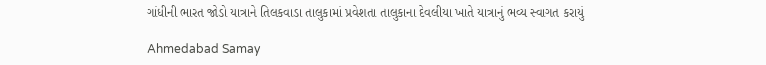ગાંધીની ભારત જોડો યાત્રાને તિલકવાડા તાલુકામાં પ્રવેશતા તાલુકાના દેવલીયા ખાતે યાત્રાનું ભવ્ય સ્વાગત કરાયું

Ahmedabad Samay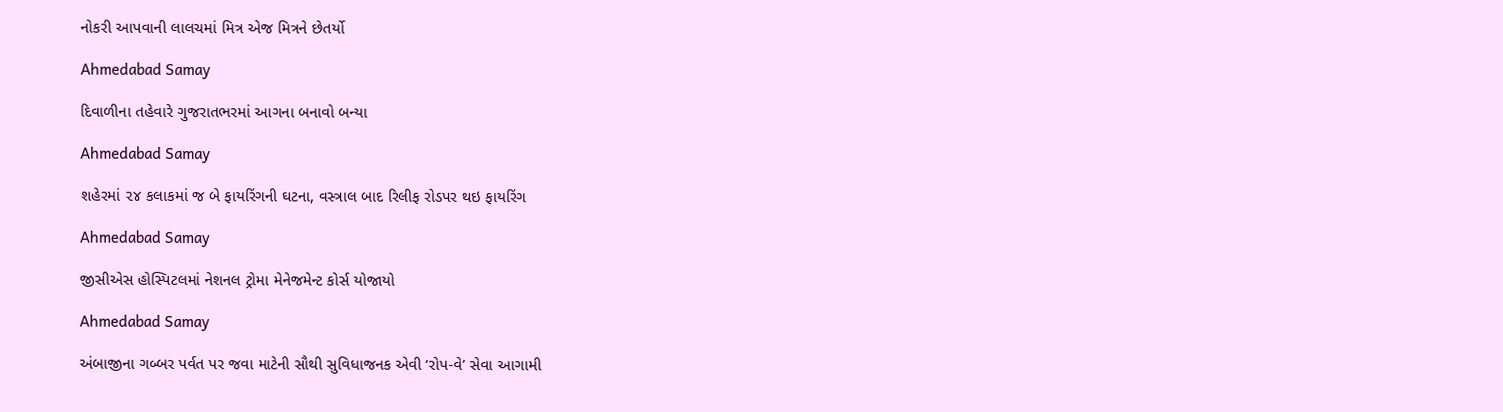નોકરી આપવાની લાલચમાં મિત્ર એજ મિત્રને છેતર્યો

Ahmedabad Samay

દિવાળીના તહેવારે ગુજરાતભરમાં આગના બનાવો બન્યા

Ahmedabad Samay

શહેરમાં ૨૪ કલાકમાં જ બે ફાયરિંગની ઘટના, વસ્ત્રાલ બાદ રિલીફ રોડપર થઇ ફાયરિંગ

Ahmedabad Samay

જીસીએસ હોસ્પિટલમાં નેશનલ ટ્રોમા મેનેજમેન્ટ કોર્સ યોજાયો

Ahmedabad Samay

અંબાજીના ગબ્બર પર્વત પર જવા માટેની સૌથી સુવિધાજનક એવી ‘રોપ-વે’ સેવા આગામી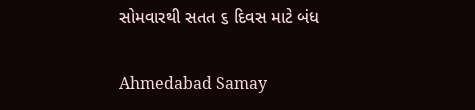સોમવારથી સતત ૬ દિવસ માટે બંધ

Ahmedabad Samay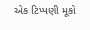એક ટિપ્પણી મૂકો